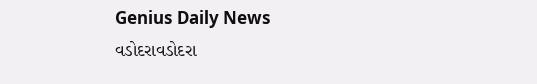Genius Daily News
વડોદરાવડોદરા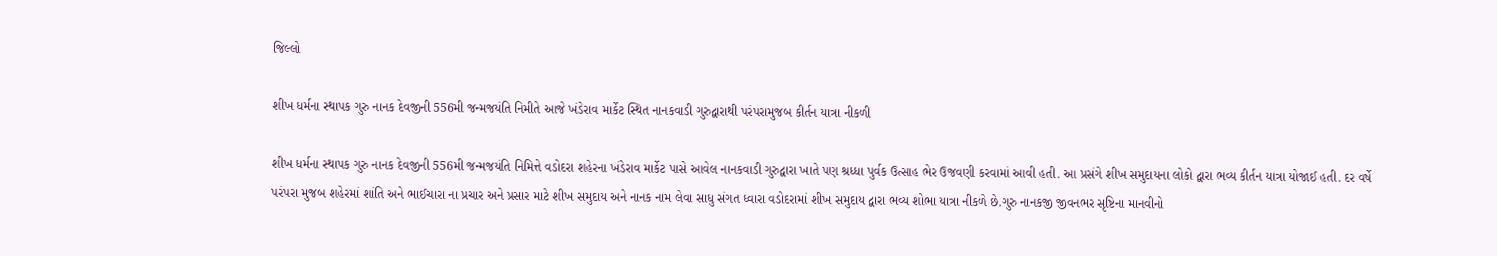જિલ્લો

શીખ ધર્મના સ્થાપક ગુરુ નાનક દેવજીની 556મી જન્મજયંતિ નિમીતે આજે ખંડેરાવ માર્કેટ સ્થિત નાનકવાડી ગુરુદ્વારાથી પરંપરામુજબ કીર્તન યાત્રા નીકળી

શીખ ધર્મના સ્થાપક ગુરુ નાનક દેવજીની 556મી જન્મજયંતિ નિમિત્તે વડોદરા શહેરના ખંડેરાવ માર્કેટ પાસે આવેલ નાનકવાડી ગુરુદ્વારા ખાતે પણ શ્રધ્ધા પુર્વક ઉત્સાહ ભેર ઉજવણી કરવામાં આવી હતી. આ પ્રસંગે શીખ સમુદાયના લોકો દ્વારા ભવ્ય કીર્તન યાત્રા યોજાઈ હતી. દર વર્ષે પરંપરા મુજબ શહેરમાં શાંતિ અને ભાઈચારા ના પ્રચાર અને પ્રસાર માટે શીખ સમુદાય અને નાનક નામ લેવા સાધુ સંગત ધ્વારા વડોદરામાં શીખ સમુદાય દ્વારા ભવ્ય શોભા યાત્રા નીકળે છે.ગુરુ નાનકજી જીવનભર સૃષ્ટિના માનવીનો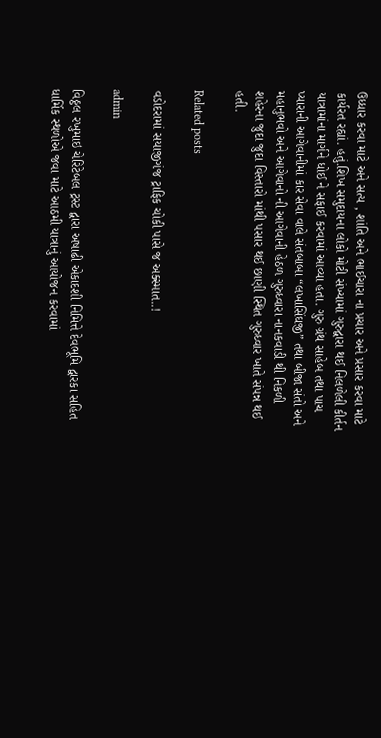ઉધ્ધાર કરવા માટે અને સત્ય , શાંતિ અને ભાઈચારા ના પ્રચાર અને પ્રસાર કરવા માટે કાર્યરત રહ્યાં. હતું.શિખ સમુદાયના લોકો મોટી સંખ્યામાં ગુરુદ્વારા થઈ નિલળેલી કીર્તન યાત્રામાંના માર્ગને ધોઈ ને સફાઈ કરવામાં આવ્યા હતા. ગુરુ ગ્રંથ સાહેબ તથા પાચ પ્યારાની આગેવાનીમાં કાર સેવા વાલે સંતબાબા “લખાસિંઘજી” તથા બીજા સંતો અને મહાનુભવો અને આગેવાનો ની આગેવાની હેઠળ ગુરુધ્વારા નાનકવાડી થી નિકળી શહેરના જુદા જુદા વિસ્તારો માંથી પસાર થઈ છાણી સ્થિત ગુરુધ્વાર ખાતે સંપન્ન થઈ હતી.

Related posts

વડોદરામાં સયાજીગંજ ટ્રાફિક ચોકી પાસે જ અક્સ્માત..!

admin

વિઠ્ઠલ રખુમાઇ ચેરિટેબલ ટ્રસ્ટ દ્વારા અષાઢી એકાદશી નિમિત્તે દેવભૂમિ દ્વારકા સહિત ધાર્મિક સ્થળોએ જવા માટે આઠમી યાત્રાનું આયોજન કરવામાં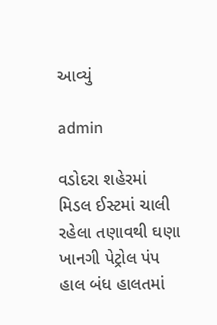આવ્યું

admin

વડોદરા શહેરમાં મિડલ ઈસ્ટમાં ચાલી રહેલા તણાવથી ઘણા ખાનગી પેટ્રોલ પંપ હાલ બંધ હાલતમાં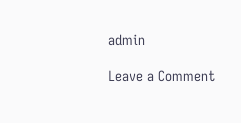admin

Leave a Comment